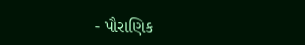- પૌરાણિક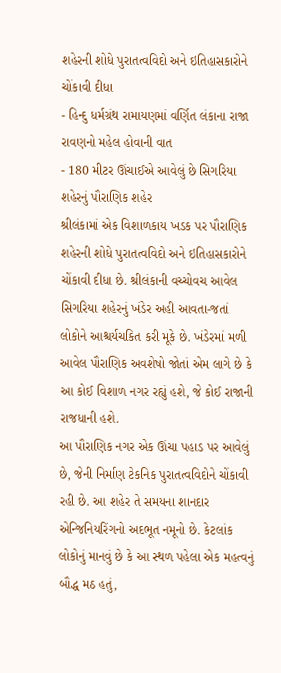શહેરની શોધે પુરાતત્વવિદો અને ઇતિહાસકારોને ચોંકાવી દીધા
- હિન્દુ ધર્મગ્રંથ રામાયણમાં વર્ણિત લંકાના રાજા રાવણનો મહેલ હોવાની વાત
- 180 મીટર ઊંચાઈએ આવેલું છે સિગરિયા શહેરનું પૌરાણિક શહેર
શ્રીલંકામાં એક વિશાળકાય ખડક પર પૌરાણિક શહેરની શોધે પુરાતત્વવિદો અને ઇતિહાસકારોને ચોંકાવી દીધા છે. શ્રીલંકાની વચ્ચોવચ આવેલ સિગરિયા શહેરનું ખંડેર અહી આવતા-જતાં લોકોને આશ્ચર્યચકિત કરી મૂકે છે. ખંડેરમાં મળી આવેલ પૌરાણિક અવશેષો જોતાં એમ લાગે છે કે આ કોઈ વિશાળ નગર રહ્યું હશે, જે કોઈ રાજાની રાજધાની હશે.
આ પૌરાણિક નગર એક ઊંચા પહાડ પર આવેલું છે, જેની નિર્માણ ટેકનિક પુરાતત્વવિદોને ચોંકાવી રહી છે. આ શહેર તે સમયના શાનદાર એન્જિનિયરિંગનો અદભૂત નમૂનો છે. કેટલાંક લોકોનું માનવું છે કે આ સ્થળ પહેલા એક મહત્વનું બૌદ્ધ મઠ હતું,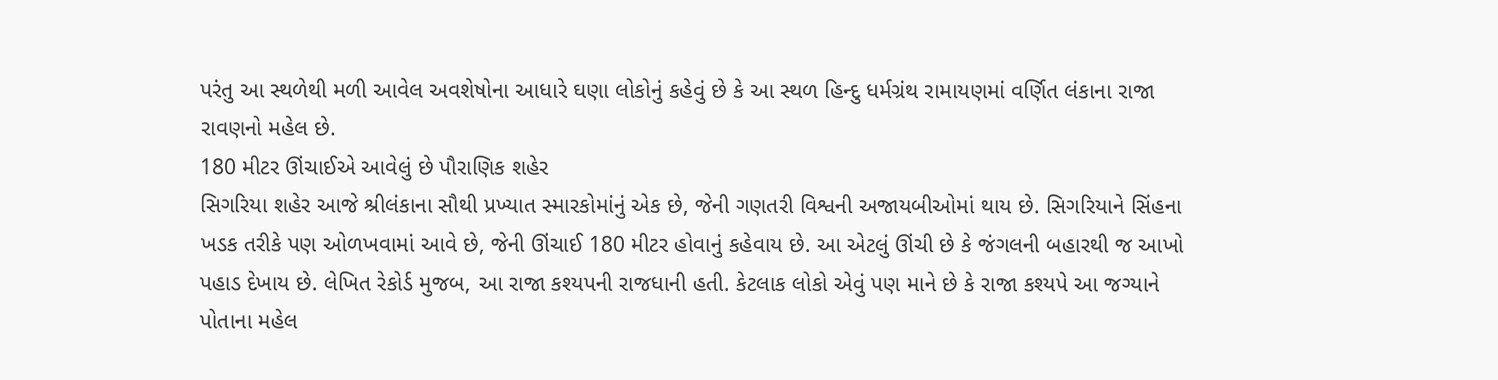પરંતુ આ સ્થળેથી મળી આવેલ અવશેષોના આધારે ઘણા લોકોનું કહેવું છે કે આ સ્થળ હિન્દુ ધર્મગ્રંથ રામાયણમાં વર્ણિત લંકાના રાજા રાવણનો મહેલ છે.
180 મીટર ઊંચાઈએ આવેલું છે પૌરાણિક શહેર
સિગરિયા શહેર આજે શ્રીલંકાના સૌથી પ્રખ્યાત સ્મારકોમાંનું એક છે, જેની ગણતરી વિશ્વની અજાયબીઓમાં થાય છે. સિગરિયાને સિંહના ખડક તરીકે પણ ઓળખવામાં આવે છે, જેની ઊંચાઈ 180 મીટર હોવાનું કહેવાય છે. આ એટલું ઊંચી છે કે જંગલની બહારથી જ આખો પહાડ દેખાય છે. લેખિત રેકોર્ડ મુજબ, આ રાજા કશ્યપની રાજધાની હતી. કેટલાક લોકો એવું પણ માને છે કે રાજા કશ્યપે આ જગ્યાને પોતાના મહેલ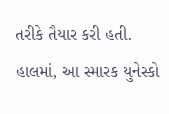તરીકે તૈયાર કરી હતી. હાલમાં, આ સ્મારક યુનેસ્કો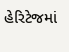હેરિટેજમાં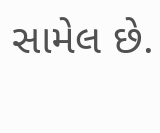સામેલ છે.